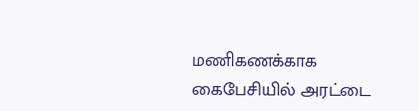மணிகணக்காக கைபேசியில் அரட்டை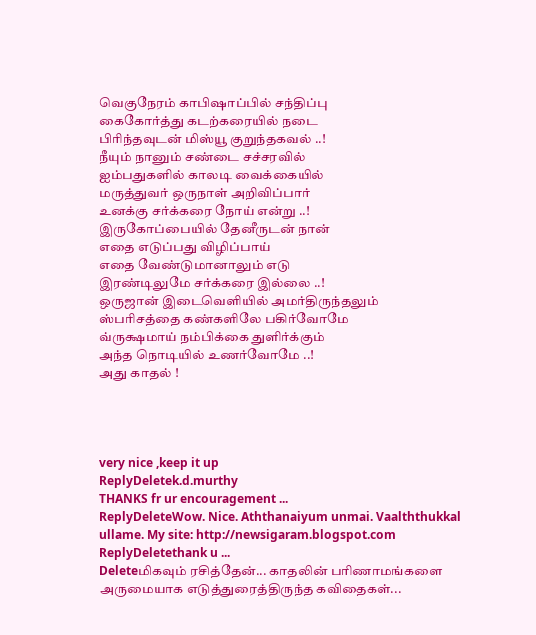வெகுநேரம் காபிஷாப்பில் சந்திப்பு
கைகோர்த்து கடற்கரையில் நடை
பிரிந்தவுடன் மிஸ்யூ குறுந்தகவல் ..!
நீயும் நானும் சண்டை சச்சரவில்
ஐம்பதுகளில் காலடி வைக்கையில்
மருத்துவர் ஒருநாள் அறிவிப்பார்
உனக்கு சர்க்கரை நோய் என்று ..!
இருகோப்பையில் தேனீருடன் நான்
எதை எடுப்பது விழிப்பாய்
எதை வேண்டுமானாலும் எடு
இரண்டிலுமே சர்க்கரை இல்லை ..!
ஒருஜான் இடைவெளியில் அமர்திருந்தலும்
ஸ்பரிசத்தை கண்களிலே பகிர்வோமே
வ்ருக்ஷமாய் நம்பிக்கை துளிர்க்கும்
அந்த நொடியில் உணர்வோமே ..!
அது காதல் !




very nice ,keep it up
ReplyDeletek.d.murthy
THANKS fr ur encouragement ...
ReplyDeleteWow. Nice. Aththanaiyum unmai. Vaalththukkal ullame. My site: http://newsigaram.blogspot.com
ReplyDeletethank u ...
Deleteமிகவும் ரசித்தேன்... காதலின் பரிணாமங்களை அருமையாக எடுத்துரைத்திருந்த கவிதைகள்...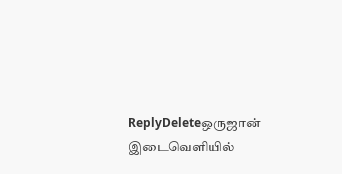ReplyDeleteஒருஜான் இடைவெளியில்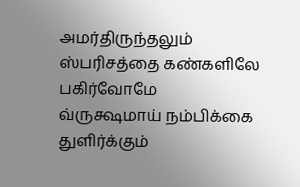அமர்திருந்தலும்
ஸ்பரிசத்தை கண்களிலே பகிர்வோமே
வ்ருக்ஷமாய் நம்பிக்கை துளிர்க்கும்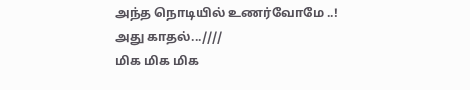அந்த நொடியில் உணர்வோமே ..!
அது காதல்...////
மிக மிக மிக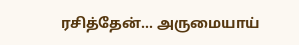ரசித்தேன்... அருமையாய்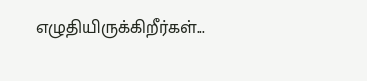எழுதியிருக்கிறீர்கள்...